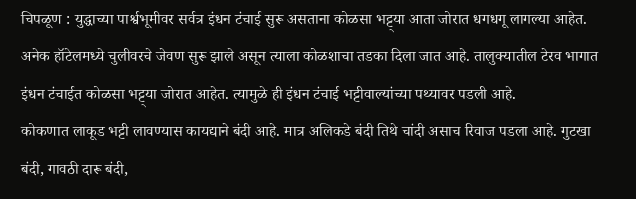चिपळूण : युद्धाच्या पार्श्वभूमीवर सर्वत्र इंधन टंचाई सुरू असताना कोळसा भट्ट्या आता जोरात धगधगू लागल्या आहेत. अनेक हॉटेलमध्ये चुलीवरचे जेवण सुरू झाले असून त्याला कोळशाचा तडका दिला जात आहे. तालुक्यातील टेरव भागात इंधन टंचाईत कोळसा भट्ट्या जोरात आहेत. त्यामुळे ही इंधन टंचाई भट्टीवाल्यांच्या पथ्यावर पडली आहे.
कोकणात लाकूड भट्टी लावण्यास कायद्याने बंदी आहे. मात्र अलिकडे बंदी तिथे चांदी असाच रिवाज पडला आहे. गुटखा बंदी, गावठी दारू बंदी,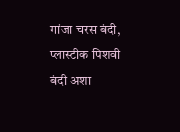गांजा चरस बंदी, प्लास्टीक पिशवी बंदी अशा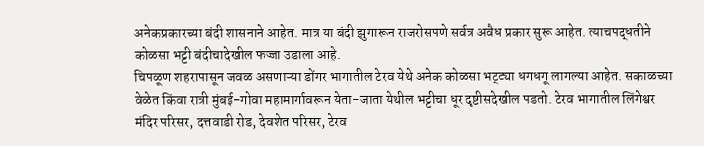अनेकप्रकारच्या बंदी शासनाने आहेत. मात्र या बंदी झुगारून राजरोसपणे सर्वत्र अवैध प्रकार सुरू आहेत. त्याचपद्धतीने कोळसा भट्टी बंदीचादेखील फज्जा उडाला आहे.
चिपळूण शहरापासून जवळ असणाऱ्या डोंगर भागातील टेरव येथे अनेक कोळसा भट्ट्या धगधगू लागल्या आहेत. सकाळच्या वेळेत किंवा रात्री मुंबई-गोवा महामार्गावरून येता-जाता येथील भट्टीचा धूर दृष्टीसदेखील पडतो. टेरव भागातील लिंगेश्वर मंदिर परिसर, दत्तवाडी रोड, देवशेत परिसर, टेरव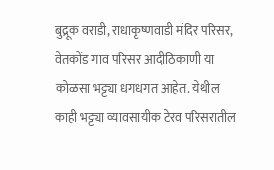बुद्रूक वराडी, राधाकृष्णवाडी मंदिर परिसर, वेतकोंड गाव परिसर आदीठिकाणी या कोळसा भट्ट्या धगधगत आहेत. येथील काही भट्ट्या व्यावसायीक टेरव परिसरातील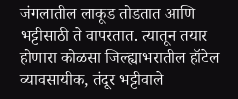जंगलातील लाकूड तोडतात आणि भट्टीसाठी ते वापरतात. त्यातून तयार होणारा कोळसा जिल्ह्याभरातील हॉटेल व्यावसायीक, तंदूर भट्टीवाले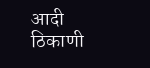आदी ठिकाणी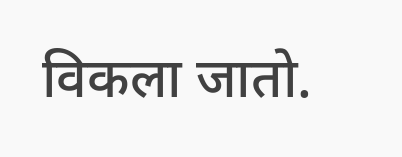विकला जातो.